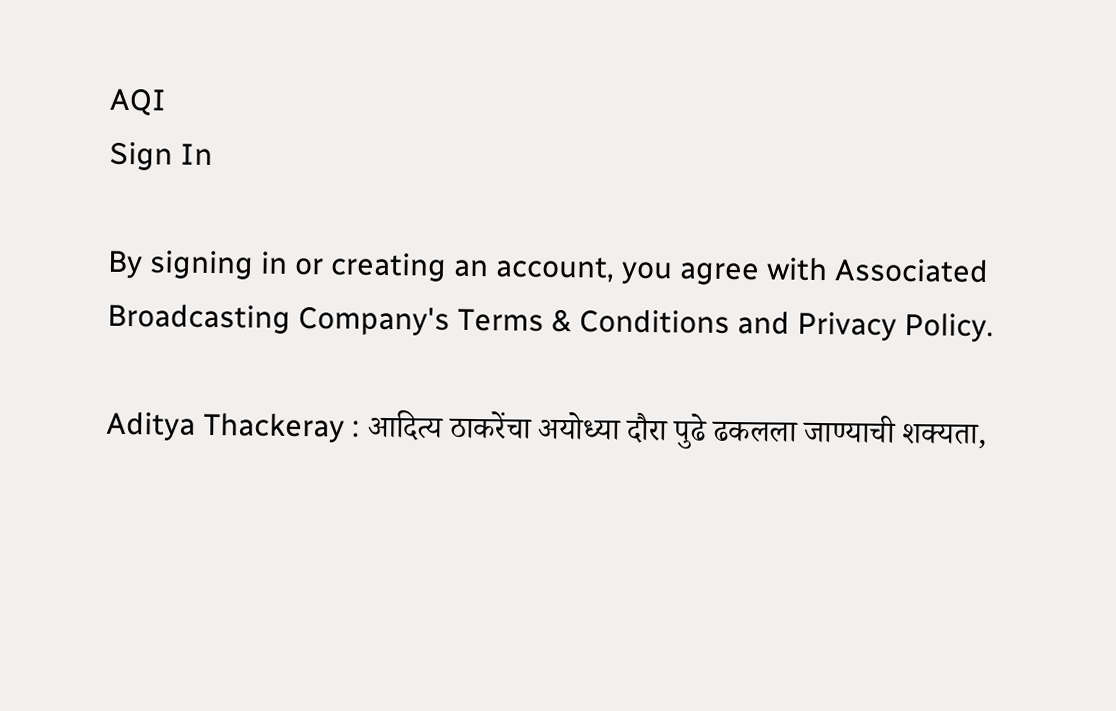AQI
Sign In

By signing in or creating an account, you agree with Associated Broadcasting Company's Terms & Conditions and Privacy Policy.

Aditya Thackeray : आदित्य ठाकरेंचा अयोध्या दौरा पुढे ढकलला जाण्याची शक्यता,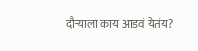दौऱ्याला काय आडवं येतंय?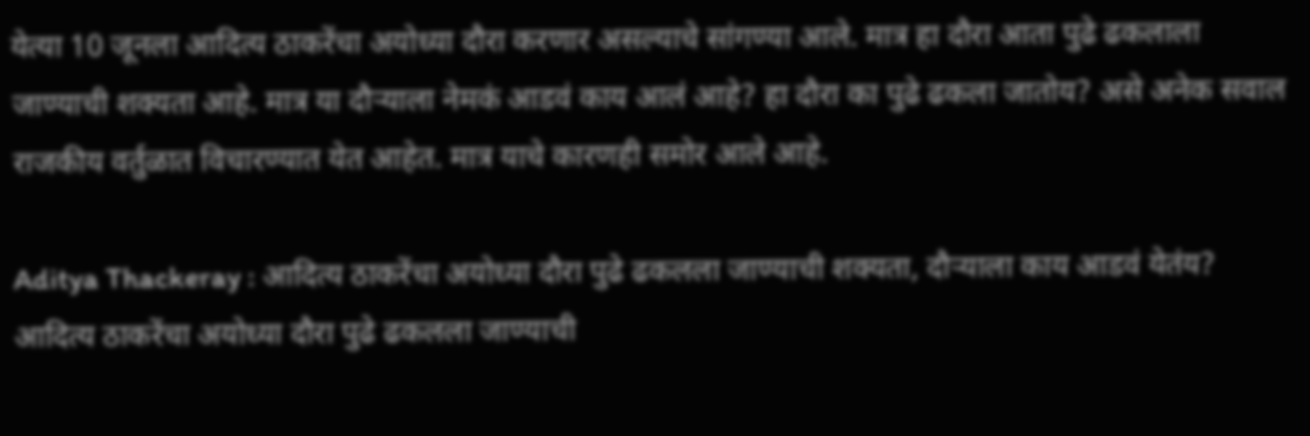येत्या 10 जूनला आदित्य ठाकरेंचा अयोध्या दौरा करणार असल्याचे सांगण्या आले. मात्र हा दौरा आता पुढे ढकलाला जाण्याची शक्यता आहे. मात्र या दौऱ्याला नेमकं आडवं काय आलं आहे? हा दौरा का पुढे ढकला जातोय? असे अनेक सवाल राजकीय वर्तुळात विचारण्यात येत आहेत. मात्र याचे कारणही समोर आले आहे.

Aditya Thackeray : आदित्य ठाकरेंचा अयोध्या दौरा पुढे ढकलला जाण्याची शक्यता, दौऱ्याला काय आडवं येतंय?
आदित्य ठाकरेंचा अयोध्या दौरा पुढे ढकलला जाण्याची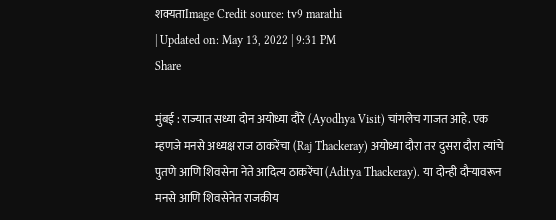शक्यताImage Credit source: tv9 marathi
| Updated on: May 13, 2022 | 9:31 PM
Share

मुंबई : राज्यात सध्या दोन अयोध्या दौरे (Ayodhya Visit) चांगलेच गाजत आहे. एक म्हणजे मनसे अध्यक्ष राज ठाकरेंचा (Raj Thackeray) अयोध्या दौरा तर दुसरा दौरा त्यांचे पुतणे आणि शिवसेना नेते आदित्य ठाकरेंचा (Aditya Thackeray). या दोन्ही दौऱ्यावरून मनसे आणि शिवसेनेत राजकीय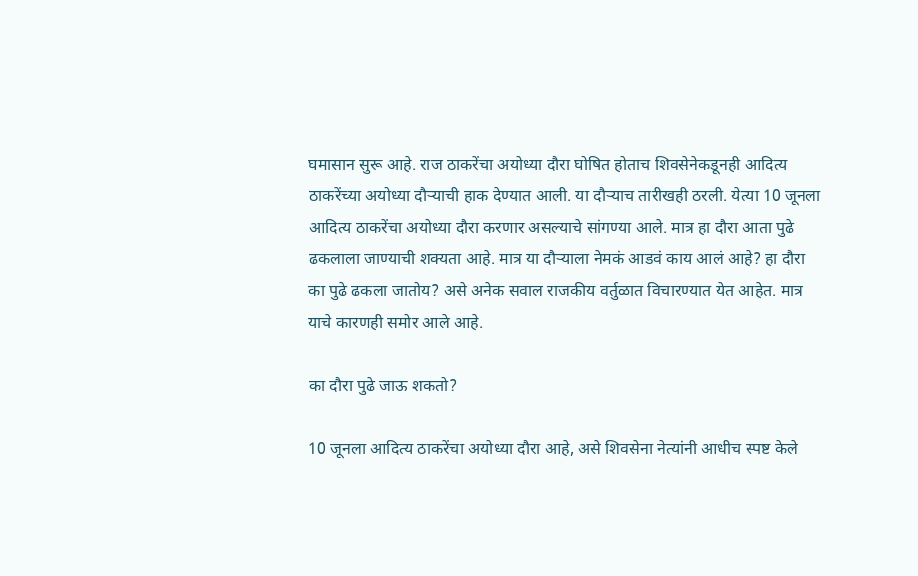घमासान सुरू आहे. राज ठाकरेंचा अयोध्या दौरा घोषित होताच शिवसेनेकडूनही आदित्य ठाकरेंच्या अयोध्या दौऱ्याची हाक देण्यात आली. या दौऱ्याच तारीखही ठरली. येत्या 10 जूनला आदित्य ठाकरेंचा अयोध्या दौरा करणार असल्याचे सांगण्या आले. मात्र हा दौरा आता पुढे ढकलाला जाण्याची शक्यता आहे. मात्र या दौऱ्याला नेमकं आडवं काय आलं आहे? हा दौरा का पुढे ढकला जातोय? असे अनेक सवाल राजकीय वर्तुळात विचारण्यात येत आहेत. मात्र याचे कारणही समोर आले आहे.

का दौरा पुढे जाऊ शकतो?

10 जूनला आदित्य ठाकरेंचा अयोध्या दौरा आहे, असे शिवसेना नेत्यांनी आधीच स्पष्ट केले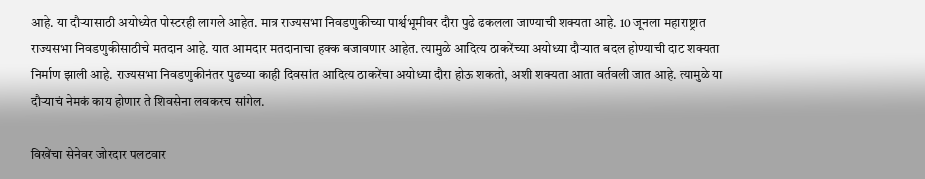आहे. या दौऱ्यासाठी अयोध्येत पोस्टरही लागले आहेत. मात्र राज्यसभा निवडणुकीच्या पार्श्वभूमीवर दौरा पुढे ढकलला जाण्याची शक्यता आहे. 10 जूनला महाराष्ट्रात राज्यसभा निवडणुकीसाठीचे मतदान आहे. यात आमदार मतदानाचा हक्क बजावणार आहेत. त्यामुळे आदित्य ठाकरेंच्या अयोध्या दौऱ्यात बदल होण्याची दाट शक्यता निर्माण झाली आहे. राज्यसभा निवडणुकीनंतर पुढच्या काही दिवसांत आदित्य ठाकरेंचा अयोध्या दौरा होऊ शकतो, अशी शक्यता आता वर्तवली जात आहे. त्यामुळे या दौऱ्याचं नेमकं काय होणार ते शिवसेना लवकरच सांगेल.

विखेंचा सेनेवर जोरदार पलटवार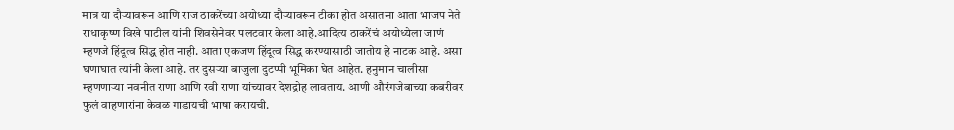मात्र या दौऱ्यावरून आणि राज ठाकरेंच्या अयोध्या दौऱ्यावरून टीका होत असातना आता भाजप नेते राधाकृष्ण विखे पाटील यांनी शिवसेनेवर पलटवार केला आहे.आदित्य ठाकरेंचं अयोध्येला जाणं म्हणजे हिंदूत्व सिद्ध होत नाही. आता एकजण हिंदूत्व सिद्ध करण्यासाठी जातोय हे नाटक आहे. असा घणाघात त्यांनी केला आहे. तर दुसऱ्या बाजुला दुटप्पी भूमिका घेत आहेत. हनुमान चालीसा म्हणणाऱ्या नवनीत राणा आणि रवी राणा यांच्यावर देशद्रोह लावताय. आणी औरंगजेबाच्या कबरीवर फुलं वाहणारांना केवळ गाडायची भाषा करायची.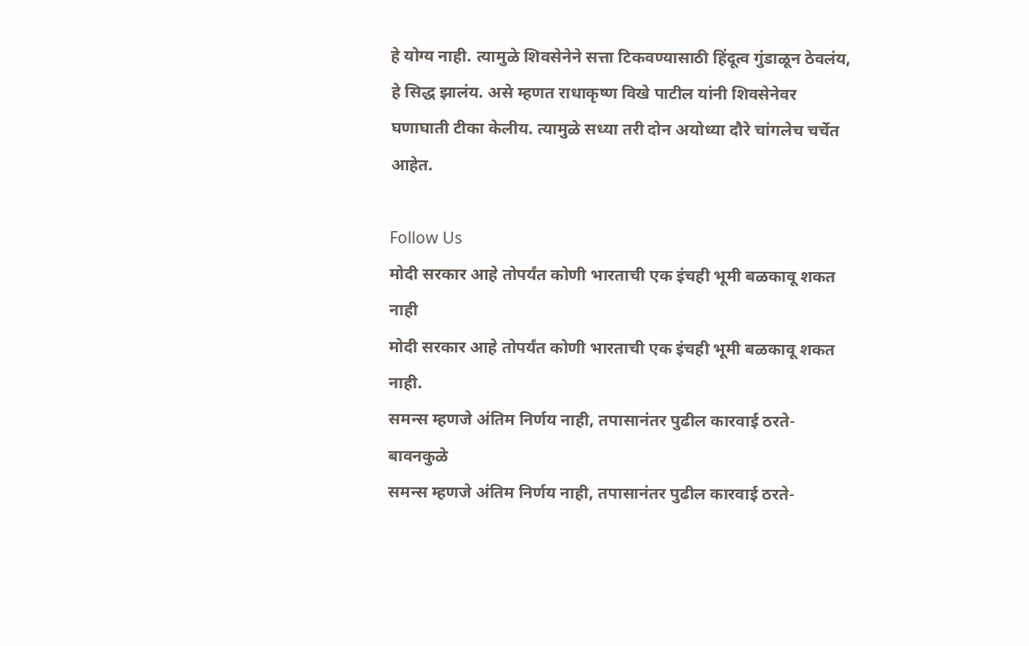हे योग्य नाही. त्यामुळे शिवसेनेने सत्ता टिकवण्यासाठी हिंदूत्व गुंडाळून ठेवलंय, हे सिद्ध झालंय. असे म्हणत राधाकृष्ण विखे पाटील यांनी शिवसेनेवर घणाघाती टीका केलीय. त्यामुळे सध्या तरी दोन अयोध्या दौरे चांगलेच चर्चेत आहेत.

Follow Us
मोदी सरकार आहे तोपर्यंत कोणी भारताची एक इंचही भूमी बळकावू शकत नाही
मोदी सरकार आहे तोपर्यंत कोणी भारताची एक इंचही भूमी बळकावू शकत नाही.
समन्स म्हणजे अंतिम निर्णय नाही, तपासानंतर पुढील कारवाई ठरते- बावनकुळे
समन्स म्हणजे अंतिम निर्णय नाही, तपासानंतर पुढील कारवाई ठरते-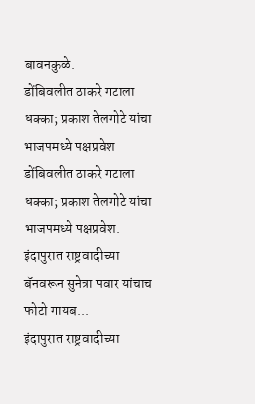बावनकुळे.
डोंबिवलीत ठाकरे गटाला धक्का; प्रकाश तेलगोटे यांचा भाजपमध्ये पक्षप्रवेश
डोंबिवलीत ठाकरे गटाला धक्का; प्रकाश तेलगोटे यांचा भाजपमध्ये पक्षप्रवेश.
इंदापुरात राष्ट्रवादीच्या बॅनवरून सुनेत्रा पवार यांचाच फोटो गायब...
इंदापुरात राष्ट्रवादीच्या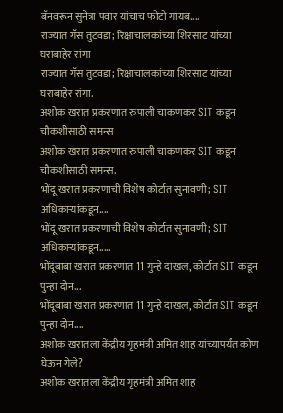बॅनवरून सुनेत्रा पवार यांचाच फोटो गायब....
राज्यात गॅस तुटवडा; रिक्षाचालकांच्या शिरसाट यांच्या घराबाहेर रांगा
राज्यात गॅस तुटवडा; रिक्षाचालकांच्या शिरसाट यांच्या घराबाहेर रांगा.
अशोक खरात प्रकरणात रुपाली चाकणकर SIT कडून चौकशीसाठी समन्स
अशोक खरात प्रकरणात रुपाली चाकणकर SIT कडून चौकशीसाठी समन्स.
भोंदू खरात प्रकरणाची विशेष कोर्टात सुनावणी; SIT अधिकाऱ्यांकडून....
भोंदू खरात प्रकरणाची विशेष कोर्टात सुनावणी; SIT अधिकाऱ्यांकडून.....
भोंदूबाबा खरात प्रकरणात 11 गुन्हे दाखल, कोर्टात SIT कडून पुन्हा दोन...
भोंदूबाबा खरात प्रकरणात 11 गुन्हे दाखल, कोर्टात SIT कडून पुन्हा दोन....
अशोक खरातला केंद्रीय गृहमंत्री अमित शाह यांच्यापर्यंत कोण घेऊन गेले?
अशोक खरातला केंद्रीय गृहमंत्री अमित शाह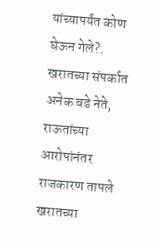यांच्यापर्यंत कोण घेऊन गेले?.
खरातच्या संपर्कात अनेक बडे नेते, राऊतांच्या आरोपांनंतर राजकारण तापले
खरातच्या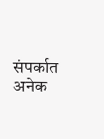संपर्कात अनेक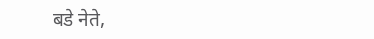बडे नेते,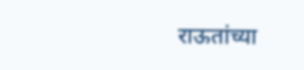राऊतांच्या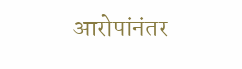आरोपांनंतर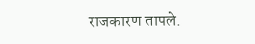राजकारण तापले.